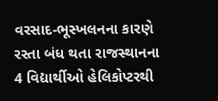વરસાદ-ભૂસ્ખલનના કારણે રસ્તા બંધ થતા રાજસ્થાનના 4 વિદ્યાર્થીઓ હેલિકોપ્ટરથી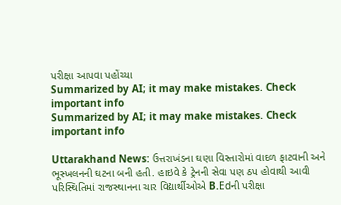પરીક્ષા આપવા પહોંચ્યા
Summarized by AI; it may make mistakes. Check important info
Summarized by AI; it may make mistakes. Check important info

Uttarakhand News: ઉત્તરાખંડના ઘણા વિસ્તારોમાં વાદળ ફાટવાની અને ભૂસ્ખલનની ઘટના બની હતી. હાઇવે કે ટ્રેનની સેવા પણ ઠપ હોવાથી આવી પરિસ્થિતિમાં રાજસ્થાનના ચાર વિદ્યાર્થીઓએ B.Edની પરીક્ષા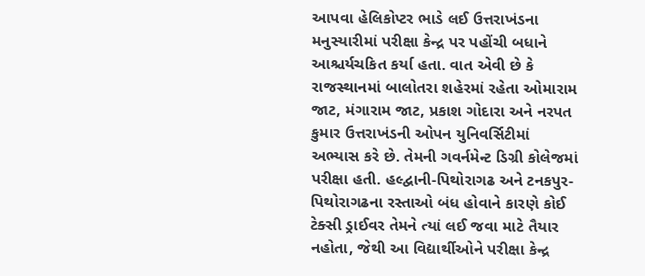આપવા હેલિકોપ્ટર ભાડે લઈ ઉત્તરાખંડના મનુસ્યારીમાં પરીક્ષા કેન્દ્ર પર પહોંચી બધાને આશ્ચર્યચકિત કર્યા હતા. વાત એવી છે કે રાજસ્થાનમાં બાલોતરા શહેરમાં રહેતા ઓમારામ જાટ, મંગારામ જાટ, પ્રકાશ ગોદારા અને નરપત કુમાર ઉત્તરાખંડની ઓપન યુનિવર્સિટીમાં અભ્યાસ કરે છે. તેમની ગવર્નમેન્ટ ડિગ્રી કોલેજમાં પરીક્ષા હતી. હલ્દ્વાની-પિથોરાગઢ અને ટનકપુર-પિથોરાગઢના રસ્તાઓ બંધ હોવાને કારણે કોઈ ટેક્સી ડ્રાઈવર તેમને ત્યાં લઈ જવા માટે તૈયાર નહોતા, જેથી આ વિદ્યાર્થીઓને પરીક્ષા કેન્દ્ર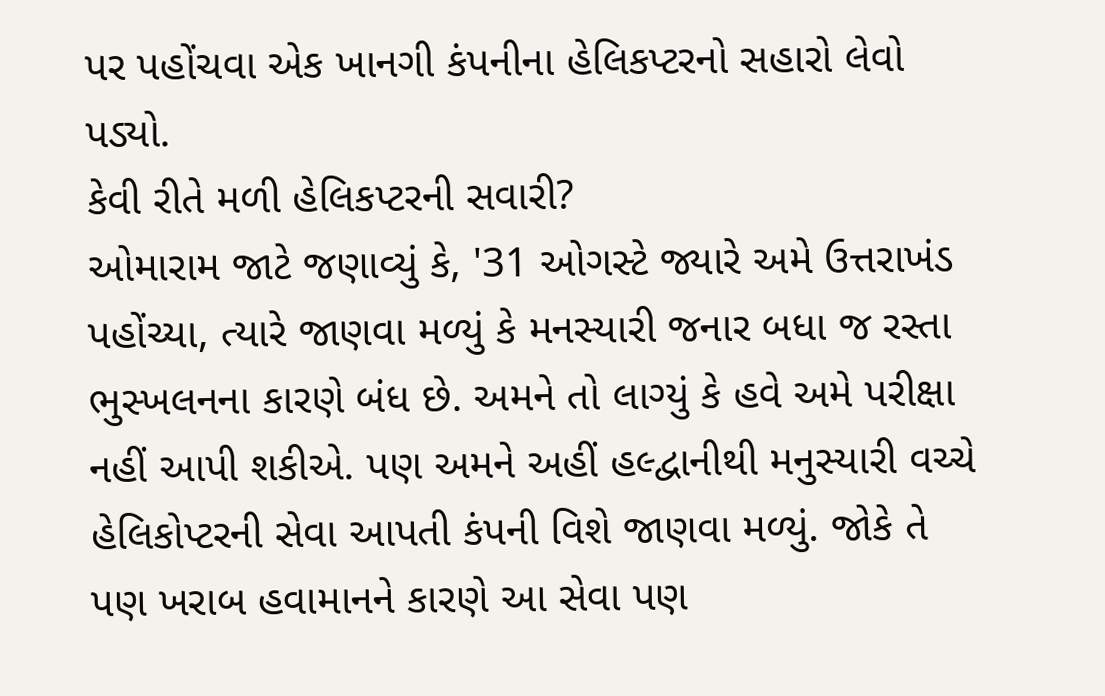પર પહોંચવા એક ખાનગી કંપનીના હેલિકપ્ટરનો સહારો લેવો પડ્યો.
કેવી રીતે મળી હેલિકપ્ટરની સવારી?
ઓમારામ જાટે જણાવ્યું કે, '31 ઓગસ્ટે જ્યારે અમે ઉત્તરાખંડ પહોંચ્યા, ત્યારે જાણવા મળ્યું કે મનસ્યારી જનાર બધા જ રસ્તા ભુસ્ખલનના કારણે બંધ છે. અમને તો લાગ્યું કે હવે અમે પરીક્ષા નહીં આપી શકીએ. પણ અમને અહીં હલ્દ્વાનીથી મનુસ્યારી વચ્ચે હેલિકોપ્ટરની સેવા આપતી કંપની વિશે જાણવા મળ્યું. જોકે તે પણ ખરાબ હવામાનને કારણે આ સેવા પણ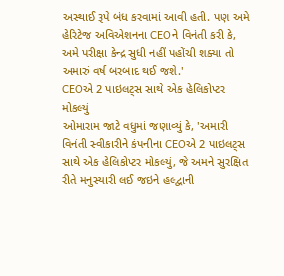અસ્થાઈ રૂપે બંધ કરવામાં આવી હતી. પણ અમે હેરિટેજ અવિએશનના CEOને વિનંતી કરી કે, અમે પરીક્ષા કેન્દ્ર સુધી નહીં પહોંચી શક્યા તો અમારું વર્ષ બરબાદ થઈ જશે.'
CEOએ 2 પાઇલટ્સ સાથે એક હેલિકોપ્ટર મોકલ્યું
ઓમારામ જાટે વધુમાં જણાવ્યું કે, 'અમારી વિનંતી સ્વીકારીને કંપનીના CEOએ 2 પાઇલટ્સ સાથે એક હેલિકોપ્ટર મોકલ્યું, જે અમને સુરક્ષિત રીતે મનુસ્યારી લઈ જઇને હલ્દ્વાની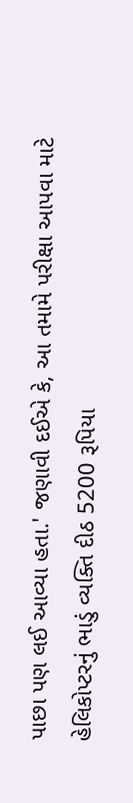પાછા પણ લઈ આવ્યા હતા.' જણાવી દઈએ કે, આ તમામે પરીક્ષા આપવા માટે હેલિકોપ્ટરનું ભાડું વ્યક્તિ દીઠ 5200 રૂપિયા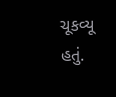ચૂકવ્યૂ હતું.